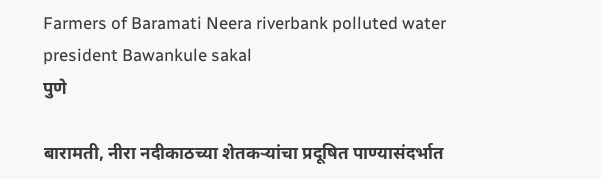Farmers of Baramati Neera riverbank polluted water president Bawankule sakal
पुणे

बारामती, नीरा नदीकाठच्या शेतकऱ्यांचा प्रदूषित पाण्यासंदर्भात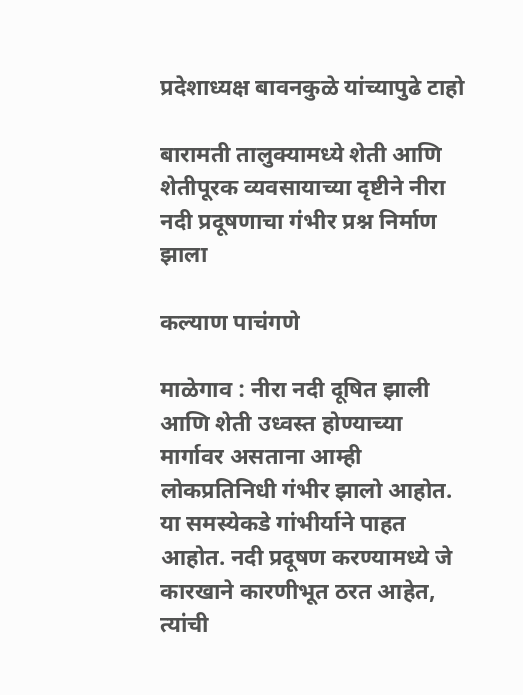प्रदेशाध्यक्ष बावनकुळे यांच्यापुढे टाहो

बारामती तालुक्यामध्ये शेती आणि शेतीपूरक व्यवसायाच्या दृष्टीने नीरा नदी प्रदूषणाचा गंभीर प्रश्न निर्माण झाला

कल्याण पाचंगणे

माळेगाव : नीरा नदी दूषित झाली आणि शेती उध्वस्त होण्याच्या मार्गावर असताना आम्ही लोकप्रतिनिधी गंभीर झालो आहोत. या समस्येकडे गांभीर्याने पाहत आहोत. नदी प्रदूषण करण्यामध्ये जे कारखाने कारणीभूत ठरत आहेत, त्यांची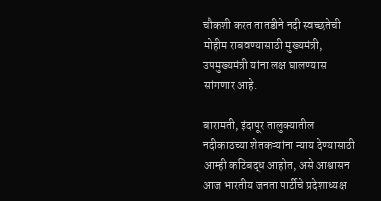चौकशी करत तातडीने नदी स्वच्छतेची मोहीम राबवण्यासाठी मुख्यमंत्री, उपमुख्यमंत्री यांना लक्ष घालण्यास सांगणार आहे.

बारामती, इंदापूर तालुक्यातील नदीकाठच्या शेतकऱ्यांना न्याय देण्यासाठी आम्ही कटिबद्ध आहोत, असे आश्वासन आज भारतीय जनता पार्टीचे प्रदेशाध्यक्ष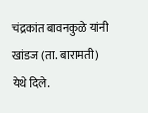चंद्रकांत बावनकुळे यांनी खांडज (ता. बारामती) येथे दिले.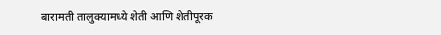बारामती तालुक्यामध्ये शेती आणि शेतीपूरक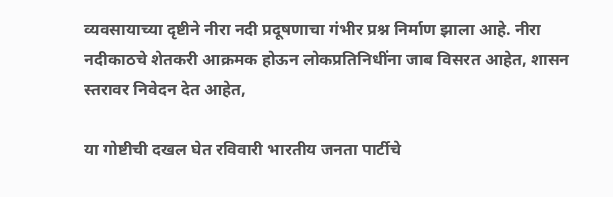व्यवसायाच्या दृष्टीने नीरा नदी प्रदूषणाचा गंभीर प्रश्न निर्माण झाला आहे. नीरा नदीकाठचे शेतकरी आक्रमक होऊन लोकप्रतिनिधींना जाब विसरत आहेत, शासन स्तरावर निवेदन देत आहेत,

या गोष्टीची दखल घेत रविवारी भारतीय जनता पार्टीचे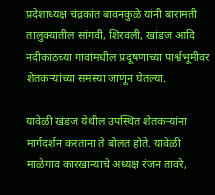प्रदेशाध्यक्ष चंद्रकांत बावनकुळे यांनी बारामती तालुक्यातील सांगवी, शिरवली, खांडज आदि नदीकाठच्या गावांमधील प्रदूषणाच्या पार्श्वभूमीवर शेतकऱ्यांच्या समस्या जाणून घेतल्या.

यावेळी खंडज येथील उपस्थित शेतकऱ्यांना मार्गदर्शन करताना ते बोलत होते. यावेळी माळेगाव कारखान्याचे अध्यक्ष रंजन तावरे,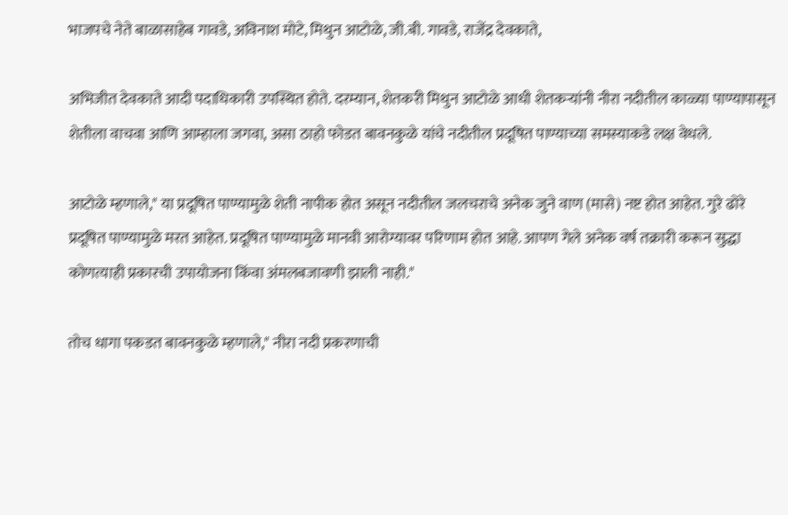भाजपचे नेते बाळासाहेब गावडे, अविनाश मोटे, मिथुन आटोळे, जी.बी. गावडे, राजेंद्र देवकाते,

अभिजीत देवकाते आदी पदाधिकारी उपस्थित होते. दरम्यान, शेतकरी मिथुन आटोळे आधी शेतकऱ्यांनी नीरा नदीतील काळ्या पाण्यापासून शेतीला वाचवा आणि आम्हाला जगवा, असा ठाहो फोडत बावनकुळे यांचे नदीतील प्रदूषित पाण्याच्या समस्याकडे लक्ष वेधले.

आटोळे म्हणाले," या प्रदूषित पाण्यामुळे शेती नापीक होत असून नदीतील जलचराचे अनेक जुने वाण (मासे) नष्ट होत आहेत. गुरे ढोरे प्रदूषित पाण्यामुळे मरत आहेत. प्रदूषित पाण्यामुळे मानवी आरोग्यावर परिणाम होत आहे. आपण गेले अनेक वर्ष तक्रारी करून सुद्धा कोणत्याही प्रकारची उपायोजना किंवा अंमलबजावणी झाली नाही."

तोच धागा पकडत बावनकुळे म्हणाले," नीरा नदी प्रकरणाची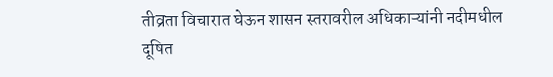तीव्रता विचारात घेऊन शासन स्तरावरील अधिकाऱ्यांनी नदीमधील दूषित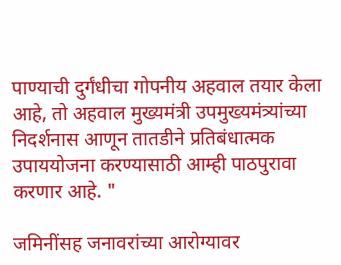पाण्याची दुर्गंधीचा गोपनीय अहवाल तयार केला आहे, तो अहवाल मुख्यमंत्री उपमुख्यमंत्र्यांच्या निदर्शनास आणून तातडीने प्रतिबंधात्मक उपाययोजना करण्यासाठी आम्ही पाठपुरावा करणार आहे. "

जमिनींसह जनावरांच्या आरोग्यावर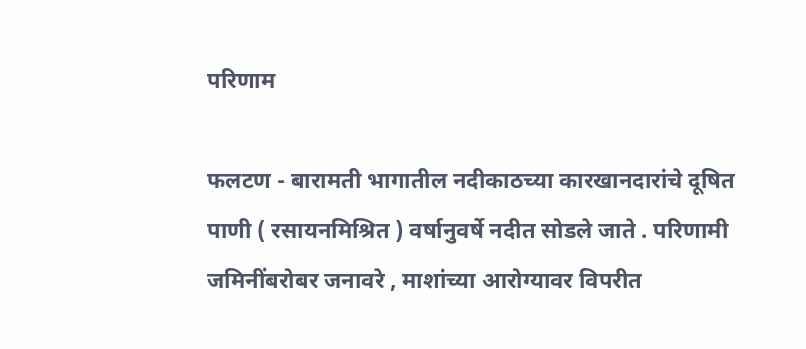परिणाम

फलटण - बारामती भागातील नदीकाठच्या कारखानदारांचे दूषित पाणी ( रसायनमिश्रित ) वर्षानुवर्षे नदीत सोडले जाते . परिणामी जमिनींबरोबर जनावरे , माशांच्या आरोग्यावर विपरीत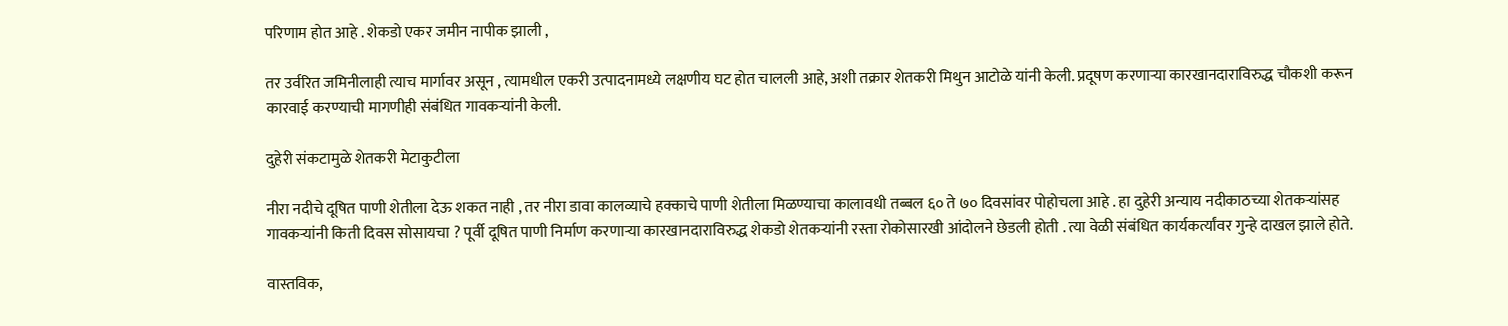परिणाम होत आहे . शेकडो एकर जमीन नापीक झाली ,

तर उर्वरित जमिनीलाही त्याच मार्गावर असून , त्यामधील एकरी उत्पादनामध्ये लक्षणीय घट होत चालली आहे, अशी तक्रार शेतकरी मिथुन आटोळे यांनी केली. प्रदूषण करणाऱ्या कारखानदाराविरुद्ध चौकशी करून कारवाई करण्याची मागणीही संबंधित गावकऱ्यांनी केली.

दुहेरी संकटामुळे शेतकरी मेटाकुटीला

नीरा नदीचे दूषित पाणी शेतीला देऊ शकत नाही , तर नीरा डावा कालव्याचे हक्काचे पाणी शेतीला मिळण्याचा कालावधी तब्बल ६० ते ७० दिवसांवर पोहोचला आहे . हा दुहेरी अन्याय नदीकाठच्या शेतकऱ्यांसह गावकऱ्यांनी किती दिवस सोसायचा ? पूर्वी दूषित पाणी निर्माण करणाऱ्या कारखानदाराविरुद्ध शेकडो शेतकऱ्यांनी रस्ता रोकोसारखी आंदोलने छेडली होती . त्या वेळी संबंधित कार्यकर्त्यांवर गुन्हे दाखल झाले होते.

वास्तविक,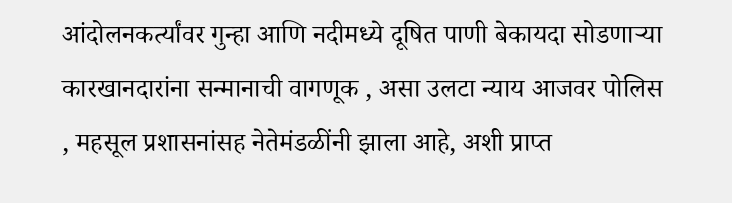आंदोलनकर्त्यांवर गुन्हा आणि नदीमध्ये दूषित पाणी बेकायदा सोडणाऱ्या कारखानदारांना सन्मानाची वागणूक , असा उलटा न्याय आजवर पोलिस , महसूल प्रशासनांसह नेतेमंडळींनी झाला आहे, अशी प्राप्त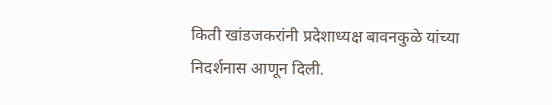किती खांडजकरांनी प्रदेशाध्यक्ष बावनकुळे यांच्या निदर्शनास आणून दिली.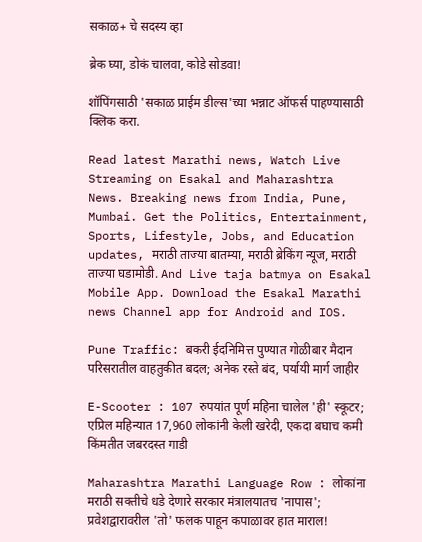सकाळ+ चे सदस्य व्हा

ब्रेक घ्या, डोकं चालवा, कोडे सोडवा!

शॉपिंगसाठी 'सकाळ प्राईम डील्स'च्या भन्नाट ऑफर्स पाहण्यासाठी क्लिक करा.

Read latest Marathi news, Watch Live Streaming on Esakal and Maharashtra News. Breaking news from India, Pune, Mumbai. Get the Politics, Entertainment, Sports, Lifestyle, Jobs, and Education updates, मराठी ताज्या बातम्या, मराठी ब्रेकिंग न्यूज, मराठी ताज्या घडामोडी. And Live taja batmya on Esakal Mobile App. Download the Esakal Marathi news Channel app for Android and IOS.

Pune Traffic: बकरी ईदनिमित्त पुण्यात गोळीबार मैदान परिसरातील वाहतुकीत बदल; अनेक रस्ते बंद, पर्यायी मार्ग जाहीर

E-Scooter : 107 रुपयांत पूर्ण महिना चालेल 'ही' स्कूटर; एप्रिल महिन्यात 17,960 लोकांनी केली खरेदी, एकदा बघाच कमी किंमतीत जबरदस्त गाडी

Maharashtra Marathi Language Row : लोकांना मराठी सक्तीचे धडे देणारे सरकार मंत्रालयातच 'नापास'; प्रवेशद्वारावरील 'तो' फलक पाहून कपाळावर हात माराल!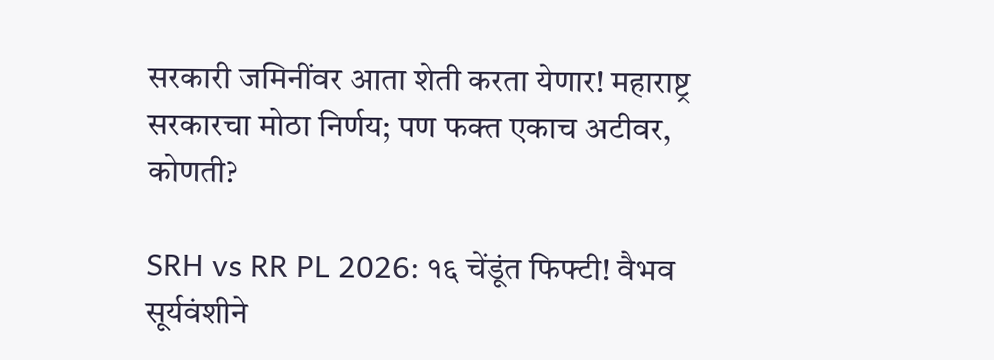सरकारी जमिनींवर आता शेती करता येणार! महाराष्ट्र सरकारचा मोठा निर्णय; पण फक्त एकाच अटीवर, कोणती?

SRH vs RR PL 2026: १६ चेंडूंत फिफ्टी! वैभव सूर्यवंशीने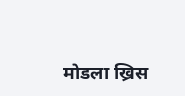मोडला ख्रिस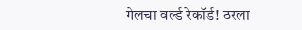गेलचा वर्ल्ड रेकॉर्ड! ठरला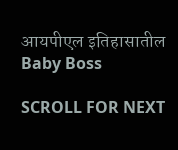आयपीएल इतिहासातील Baby Boss

SCROLL FOR NEXT